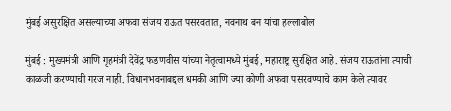मुंबई असुरक्षित असल्याच्या अफवा संजय राऊत पसरवतात, नवनाथ बन यांचा हल्लाबोल

मुंबई : मुख्यमंत्री आणि गृहमंत्री देवेंद्र फडणवीस यांच्या नेतृत्वामध्ये मुंबई, महाराष्ट्र सुरक्षित आहे. संजय राऊतांना त्याची काळजी करण्याची गरज नाही. विधानभवनाबद्दल धमकी आणि ज्या कोणी अफवा पसरवण्याचे काम केले त्यावर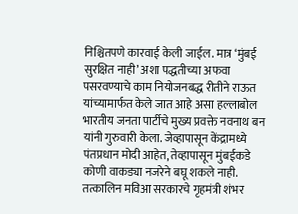निश्चितपणे कारवाई केली जाईल. मात्र ‘मुंबई सुरक्षित नाही’ अशा पद्धतीच्या अफवा पसरवण्याचे काम नियोजनबद्ध रीतीने राऊत यांच्यामार्फत केले जात आहे असा हल्लाबोल भारतीय जनता पार्टीचे मुख्य प्रवक्ते नवनाथ बन यांनी गुरुवारी केला. जेव्हापासून केंद्रामध्ये पंतप्रधान मोदी आहेत, तेव्हापासून मुंबईकडे कोणी वाकड्या नजरेने बघू शकले नाही. तत्कालिन मविआ सरकारचे गृहमंत्री शंभर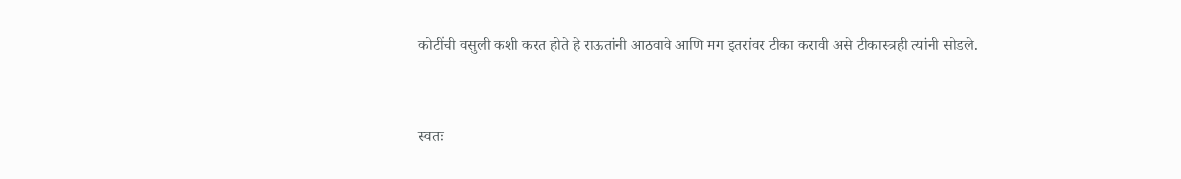कोटींची वसुली कशी करत होते हे राऊतांनी आठवावे आणि मग इतरांवर टीका करावी असे टीकास्त्रही त्यांनी सोडले.


स्वतः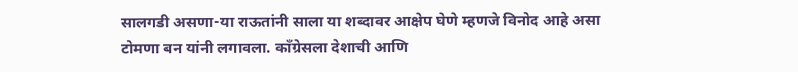सालगडी असणा-या राऊतांनी साला या शब्दावर आक्षेप घेणे म्हणजे विनोद आहे असा टोमणा बन यांनी लगावला. काँग्रेसला देशाची आणि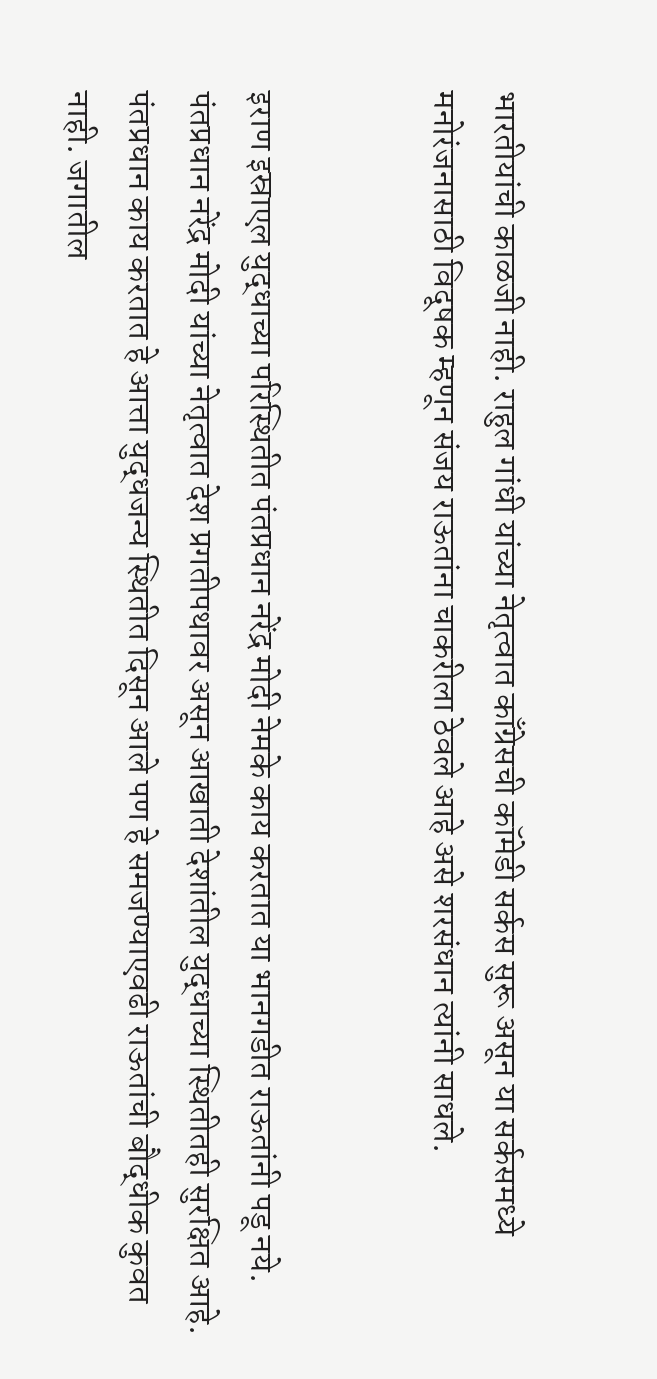भारतीयांची काळजी नाही. राहुल गांधी यांच्या नेतृत्वात काँग्रेसची कॉमेडी सर्कस सुरू असून या सर्कसमध्ये मनोरंजनासाठी विदूषक म्हणून संजय राऊतांना चाकरीला ठेवले आहे असे शरसंधान त्यांनी साधले.


इराण इस्राएल युद्धाच्या परिस्थितीत पंतप्रधान नरेंद्र मोदी नेमके काय करतात या भानगडीत राऊतांनी पडू नये. पंतप्रधान नरेंद्र मोदी यांच्या नेतृत्वात देश प्रगतीपथावर असून आखाती देशांतील युद्धाच्या स्थितीतही सुरक्षित आहे. पंतप्रधान काय करतात हे आत्ता युद्धजन्य स्थितीत दिसून आले पण हे समजण्याएवढी राऊतांची बौद्धीक कुवत नाही. जगातील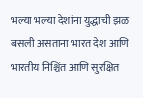भल्या भल्या देशांना युद्धाची झळ बसली असताना भारत देश आणि भारतीय निश्चिंत आणि सुरक्षित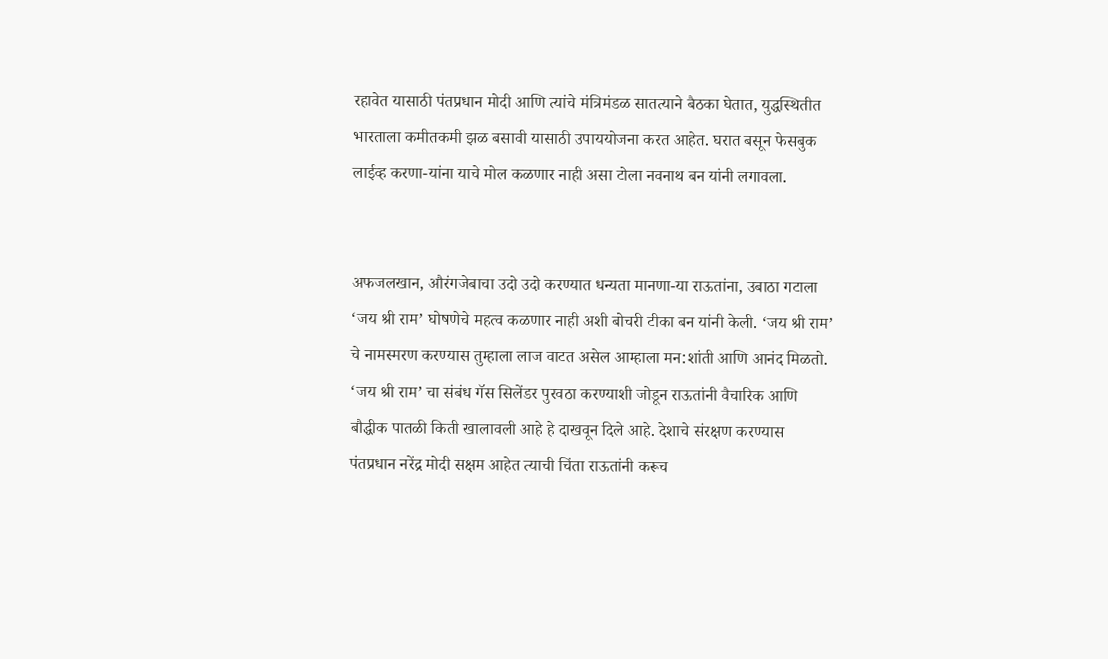रहावेत यासाठी पंतप्रधान मोदी आणि त्यांचे मंत्रिमंडळ सातत्याने बैठका घेतात, युद्धस्थितीत भारताला कमीतकमी झळ बसावी यासाठी उपाययोजना करत आहेत. घरात बसून फेसबुक लाईव्ह करणा-यांना याचे मोल कळणार नाही असा टोला नवनाथ बन यांनी लगावला.


अफजलखान, औरंगजेबाचा उदो उदो करण्यात धन्यता मानणा-या राऊतांना, उबाठा गटाला ‘जय श्री राम’ घोषणेचे महत्व कळणार नाही अशी बोचरी टीका बन यांनी केली. ‘जय श्री राम’ चे नामस्मरण करण्यास तुम्हाला लाज वाटत असेल आम्हाला मन:शांती आणि आनंद मिळतो. ‘जय श्री राम’ चा संबंध गॅस सिलेंडर पुरवठा करण्याशी जोडून राऊतांनी वैचारिक आणि बौद्धीक पातळी किती खालावली आहे हे दाखवून दिले आहे. देशाचे संरक्षण करण्यास पंतप्रधान नरेंद्र मोदी सक्षम आहेत त्याची चिंता राऊतांनी करूच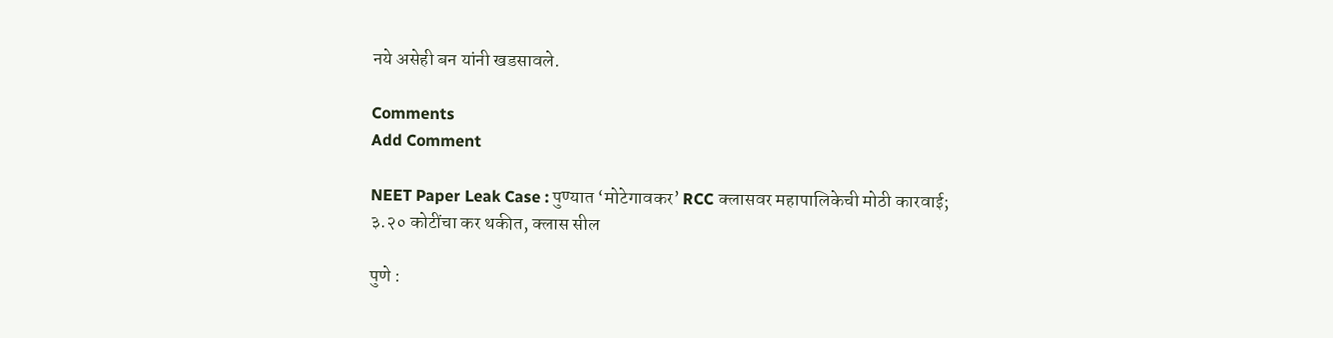नये असेही बन यांनी खडसावले.

Comments
Add Comment

NEET Paper Leak Case : पुण्यात ‘मोटेगावकर’ RCC क्लासवर महापालिकेची मोठी कारवाई; ३.२० कोटींचा कर थकीत, क्लास सील

पुणे :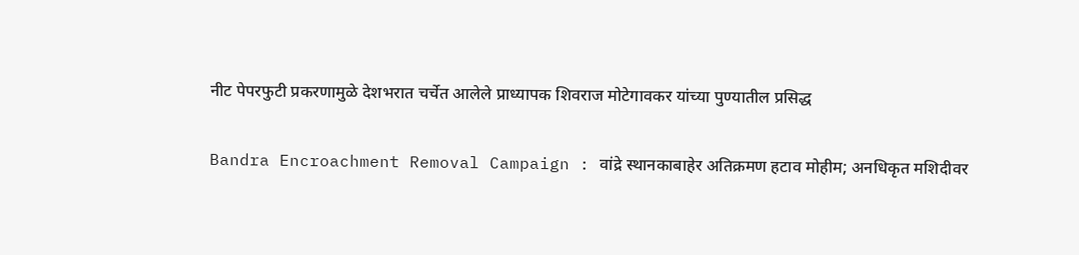नीट पेपरफुटी प्रकरणामुळे देशभरात चर्चेत आलेले प्राध्यापक शिवराज मोटेगावकर यांच्या पुण्यातील प्रसिद्ध

Bandra Encroachment Removal Campaign : वांद्रे स्थानकाबाहेर अतिक्रमण हटाव मोहीम; अनधिकृत मशिदीवर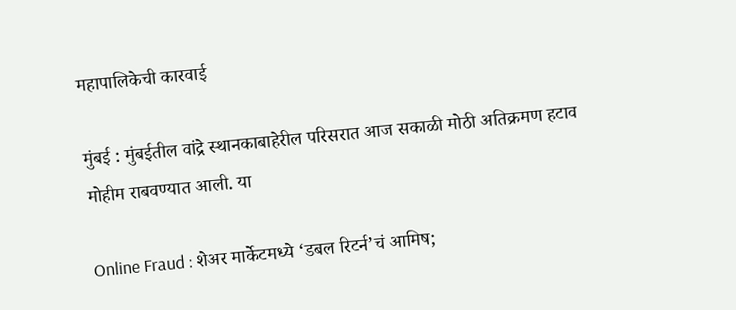महापालिकेची कारवाई

मुंबई : मुंबईतील वांद्रे स्थानकाबाहेरील परिसरात आज सकाळी मोठी अतिक्रमण हटाव मोहीम राबवण्यात आली. या

Online Fraud : शेअर मार्केटमध्ये ‘डबल रिटर्न’चं आमिष;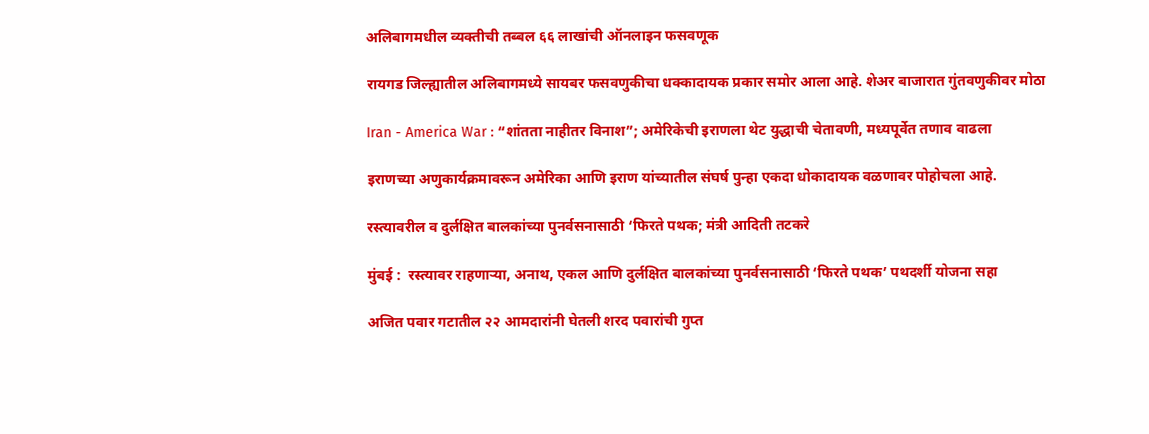अलिबागमधील व्यक्तीची तब्बल ६६ लाखांची ऑनलाइन फसवणूक

रायगड जिल्ह्यातील अलिबागमध्ये सायबर फसवणुकीचा धक्कादायक प्रकार समोर आला आहे. शेअर बाजारात गुंतवणुकीवर मोठा

Iran - America War : “शांतता नाहीतर विनाश”; अमेरिकेची इराणला थेट युद्धाची चेतावणी, मध्यपूर्वेत तणाव वाढला

इराणच्या अणुकार्यक्रमावरून अमेरिका आणि इराण यांच्यातील संघर्ष पुन्हा एकदा धोकादायक वळणावर पोहोचला आहे.

रस्त्यावरील व दुर्लक्षित बालकांच्या पुनर्वसनासाठी ‘फिरते पथक; मंत्री आदिती तटकरे

मुंबई :  रस्त्यावर राहणाऱ्या, अनाथ, एकल आणि दुर्लक्षित बालकांच्या पुनर्वसनासाठी ‘फिरते पथक’ पथदर्शी योजना सहा

अजित पवार गटातील २२ आमदारांनी घेतली शरद पवारांची गुप्त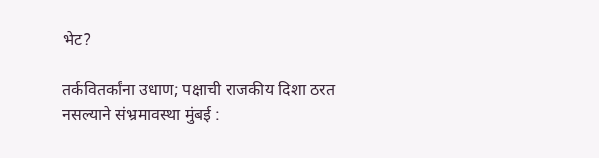भेट?

तर्कवितर्कांना उधाण; पक्षाची राजकीय दिशा ठरत नसल्याने संभ्रमावस्था मुंबई :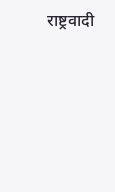राष्ट्रवादी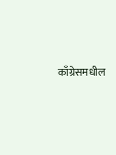काँग्रेसमधील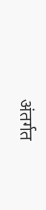अंतर्गत